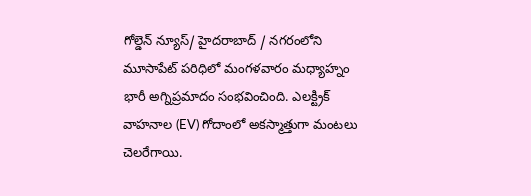గోల్డెన్ న్యూస్/ హైదరాబాద్ / నగరంలోని మూసాపేట్ పరిధిలో మంగళవారం మధ్యాహ్నం భారీ అగ్నిప్రమాదం సంభవించింది. ఎలక్ట్రిక్ వాహనాల (EV) గోదాంలో అకస్మాత్తుగా మంటలు చెలరేగాయి.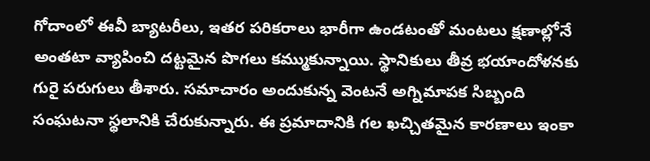గోదాంలో ఈవీ బ్యాటరీలు, ఇతర పరికరాలు భారీగా ఉండటంతో మంటలు క్షణాల్లోనే అంతటా వ్యాపించి దట్టమైన పొగలు కమ్ముకున్నాయి. స్థానికులు తీవ్ర భయాందోళనకు గురై పరుగులు తీశారు. సమాచారం అందుకున్న వెంటనే అగ్నిమాపక సిబ్బంది సంఘటనా స్థలానికి చేరుకున్నారు. ఈ ప్రమాదానికి గల ఖచ్చితమైన కారణాలు ఇంకా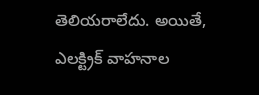తెలియరాలేదు. అయితే, ఎలక్ట్రిక్ వాహనాల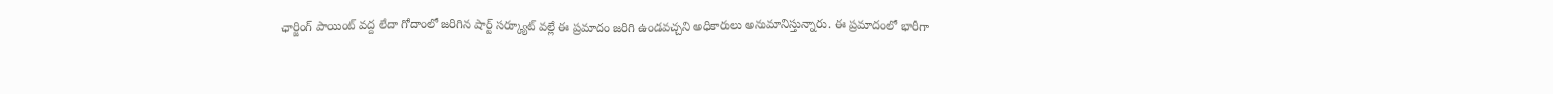ఛార్జింగ్ పాయింట్ వద్ద లేదా గోదాంలో జరిగిన షార్ట్ సర్క్యూట్ వల్లే ఈ ప్రమాదం జరిగి ఉండవచ్చని అధికారులు అనుమానిస్తున్నారు. ఈ ప్రమాదంలో భారీగా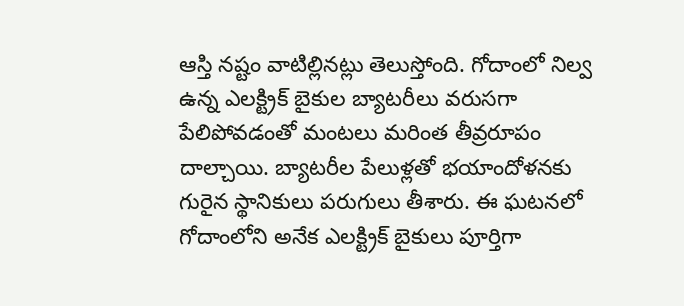ఆస్తి నష్టం వాటిల్లినట్లు తెలుస్తోంది. గోదాంలో నిల్వ ఉన్న ఎలక్ట్రిక్ బైకుల బ్యాటరీలు వరుసగా పేలిపోవడంతో మంటలు మరింత తీవ్రరూపం దాల్చాయి. బ్యాటరీల పేలుళ్లతో భయాందోళనకు గురైన స్థానికులు పరుగులు తీశారు. ఈ ఘటనలో గోదాంలోని అనేక ఎలక్ట్రిక్ బైకులు పూర్తిగా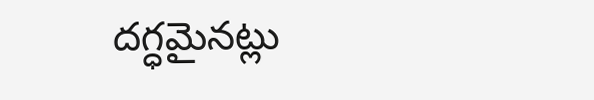దగ్ధమైనట్లు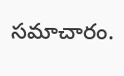సమాచారం.